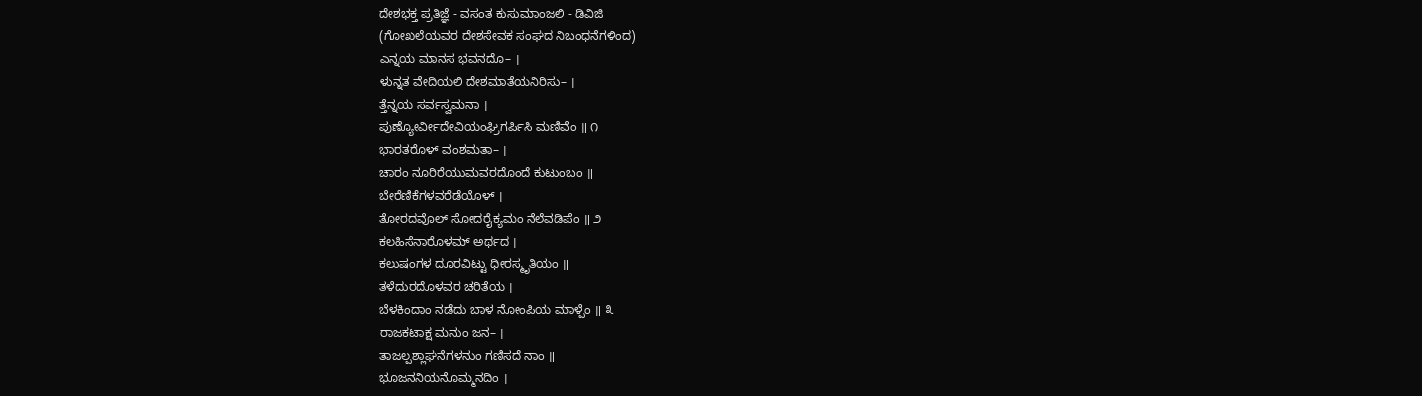ದೇಶಭಕ್ತ ಪ್ರತಿಜ್ಞೆ - ವಸಂತ ಕುಸುಮಾಂಜಲಿ - ಡಿವಿಜಿ
(ಗೋಖಲೆಯವರ ದೇಶಸೇವಕ ಸಂಘದ ನಿಬಂಧನೆಗಳಿಂದ)
ಎನ್ನಯ ಮಾನಸ ಭವನದೊ– ।
ಳುನ್ನತ ವೇದಿಯಲಿ ದೇಶಮಾತೆಯನಿರಿಸು– ।
ತ್ತೆನ್ನಯ ಸರ್ವಸ್ವಮನಾ ।
ಪುಣ್ಯೋರ್ವೀದೇವಿಯಂಘ್ರಿಗರ್ಪಿಸಿ ಮಣಿವೆಂ ॥ ೧
ಭಾರತರೊಳ್ ವಂಶಮತಾ– ।
ಚಾರಂ ನೂರಿರೆಯುಮವರದೊಂದೆ ಕುಟುಂಬಂ ॥
ಬೇರೆಣಿಕೆಗಳವರೆಡೆಯೊಳ್ ।
ತೋರದವೊಲ್ ಸೋದರೈಕ್ಯಮಂ ನೆಲೆವಡಿಪೆಂ ॥ ೨
ಕಲಹಿಸೆನಾರೊಳಮ್ ಅರ್ಥದ ।
ಕಲುಷಂಗಳ ದೂರವಿಟ್ಟು ಧೀರಸ್ಮೃತಿಯಂ ॥
ತಳೆದುರದೊಳವರ ಚರಿತೆಯ ।
ಬೆಳಕಿಂದಾಂ ನಡೆದು ಬಾಳ ನೋಂಪಿಯ ಮಾಳ್ಪೆಂ ॥ ೩
ರಾಜಕಟಾಕ್ಷ ಮನುಂ ಜನ– ।
ತಾಜಲ್ಪಶ್ಲಾಘನೆಗಳನುಂ ಗಣಿಸದೆ ನಾಂ ॥
ಭೂಜನನಿಯನೊಮ್ಮನದಿಂ ।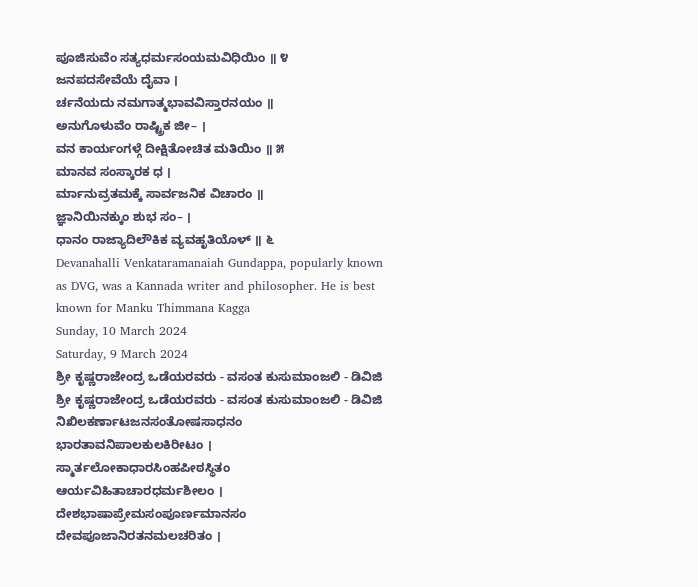ಪೂಜಿಸುವೆಂ ಸತ್ಯಧರ್ಮಸಂಯಮವಿಧಿಯಿಂ ॥ ೪
ಜನಪದಸೇವೆಯೆ ದೈವಾ ।
ರ್ಚನೆಯದು ನಮಗಾತ್ಮಭಾವವಿಸ್ತಾರನಯಂ ॥
ಅನುಗೊಳುವೆಂ ರಾಷ್ಟ್ರಿಕ ಜೀ– ।
ವನ ಕಾರ್ಯಂಗಳ್ಗೆ ದೀಕ್ಷಿತೋಚಿತ ಮತಿಯಿಂ ॥ ೫
ಮಾನವ ಸಂಸ್ಕಾರಕ ಧ ।
ರ್ಮಾನುವ್ರತಮಕ್ಕೆ ಸಾರ್ವಜನಿಕ ವಿಚಾರಂ ॥
ಜ್ಞಾನಿಯಿನಕ್ಕುಂ ಶುಭ ಸಂ– ।
ಧಾನಂ ರಾಜ್ಯಾದಿಲೌಕಿಕ ವ್ಯವಹೃತಿಯೊಳ್ ॥ ೬
Devanahalli Venkataramanaiah Gundappa, popularly known as DVG, was a Kannada writer and philosopher. He is best known for Manku Thimmana Kagga
Sunday, 10 March 2024
Saturday, 9 March 2024
ಶ್ರೀ ಕೃಷ್ಣರಾಜೇಂದ್ರ ಒಡೆಯರವರು - ವಸಂತ ಕುಸುಮಾಂಜಲಿ - ಡಿವಿಜಿ
ಶ್ರೀ ಕೃಷ್ಣರಾಜೇಂದ್ರ ಒಡೆಯರವರು - ವಸಂತ ಕುಸುಮಾಂಜಲಿ - ಡಿವಿಜಿ
ನಿಖಿಲಕರ್ಣಾಟಜನಸಂತೋಷಸಾಧನಂ
ಭಾರತಾವನಿಪಾಲಕುಲಕಿರೀಟಂ ।
ಸ್ಮಾರ್ತಲೋಕಾಧಾರಸಿಂಹಪೀಠಸ್ಥಿತಂ
ಆರ್ಯವಿಹಿತಾಚಾರಧರ್ಮಶೀಲಂ ।
ದೇಶಭಾಷಾಪ್ರೇಮಸಂಪೂರ್ಣಮಾನಸಂ
ದೇವಪೂಜಾನಿರತನಮಲಚರಿತಂ ।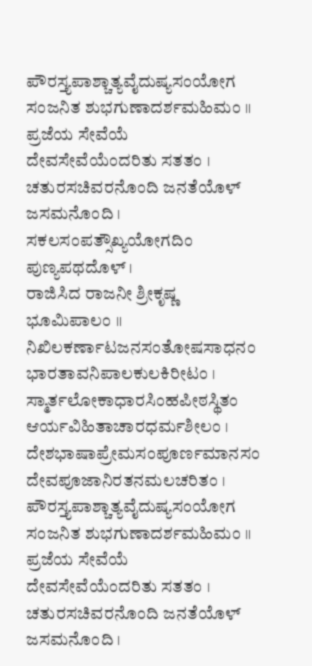ಪೌರಸ್ತ್ಯಪಾಶ್ಚಾತ್ಯವೈದುಷ್ಯಸಂಯೋಗ
ಸಂಜನಿತ ಶುಭಗುಣಾದರ್ಶಮಹಿಮಂ ॥
ಪ್ರಜೆಯ ಸೇವೆಯೆ ದೇವಸೇವೆಯೆಂದರಿತು ಸತತಂ ।
ಚತುರಸಚಿವರನೊಂದಿ ಜನತೆಯೊಳ್ ಜಸಮನೊಂದಿ ।
ಸಕಲಸಂಪತ್ಸೌಖ್ಯಯೋಗದಿಂ ಪುಣ್ಯಪಥದೊಳ್ ।
ರಾಜಿಸಿದ ರಾಜನೀ ಶ್ರೀಕೃಷ್ಣ ಭೂಮಿಪಾಲಂ ॥
ನಿಖಿಲಕರ್ಣಾಟಜನಸಂತೋಷಸಾಧನಂ
ಭಾರತಾವನಿಪಾಲಕುಲಕಿರೀಟಂ ।
ಸ್ಮಾರ್ತಲೋಕಾಧಾರಸಿಂಹಪೀಠಸ್ಥಿತಂ
ಆರ್ಯವಿಹಿತಾಚಾರಧರ್ಮಶೀಲಂ ।
ದೇಶಭಾಷಾಪ್ರೇಮಸಂಪೂರ್ಣಮಾನಸಂ
ದೇವಪೂಜಾನಿರತನಮಲಚರಿತಂ ।
ಪೌರಸ್ತ್ಯಪಾಶ್ಚಾತ್ಯವೈದುಷ್ಯಸಂಯೋಗ
ಸಂಜನಿತ ಶುಭಗುಣಾದರ್ಶಮಹಿಮಂ ॥
ಪ್ರಜೆಯ ಸೇವೆಯೆ ದೇವಸೇವೆಯೆಂದರಿತು ಸತತಂ ।
ಚತುರಸಚಿವರನೊಂದಿ ಜನತೆಯೊಳ್ ಜಸಮನೊಂದಿ ।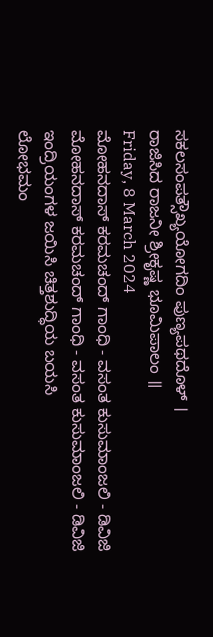ಸಕಲಸಂಪತ್ಸೌಖ್ಯಯೋಗದಿಂ ಪುಣ್ಯಪಥದೊಳ್ ।
ರಾಜಿಸಿದ ರಾಜನೀ ಶ್ರೀಕೃಷ್ಣ ಭೂಮಿಪಾಲಂ ॥
Friday, 8 March 2024
ಮೋಹನದಾಸ್ ಕರಮಚಂದ್ ಗಾಂಧಿ - ವಸಂತ ಕುಸುಮಾಂಜಲಿ - ಡಿವಿಜಿ
ಮೋಹನದಾಸ್ ಕರಮಚಂದ್ ಗಾಂಧಿ - ವಸಂತ ಕುಸುಮಾಂಜಲಿ - ಡಿವಿಜಿ
ಇಂದ್ರಿಯಂಗಳ ಜಯಿಸಿ ಚಿತ್ತಶುದ್ಧಿಯ ಬಯಸಿ
ಲೋಭಮಂ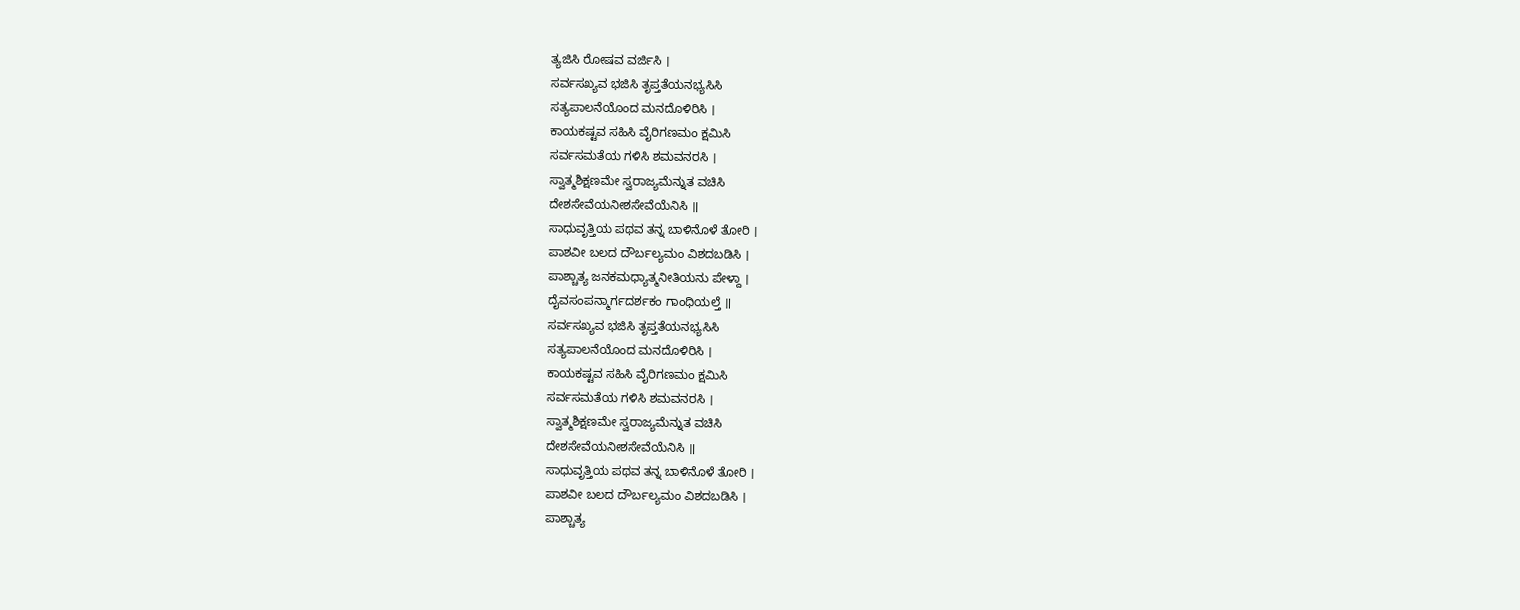ತ್ಯಜಿಸಿ ರೋಷವ ವರ್ಜಿಸಿ ।
ಸರ್ವಸಖ್ಯವ ಭಜಿಸಿ ತೃಪ್ತತೆಯನಭ್ಯಸಿಸಿ
ಸತ್ಯಪಾಲನೆಯೊಂದ ಮನದೊಳಿರಿಸಿ ।
ಕಾಯಕಷ್ಟವ ಸಹಿಸಿ ವೈರಿಗಣಮಂ ಕ್ಷಮಿಸಿ
ಸರ್ವಸಮತೆಯ ಗಳಿಸಿ ಶಮವನರಸಿ ।
ಸ್ವಾತ್ಮಶಿಕ್ಷಣಮೇ ಸ್ವರಾಜ್ಯಮೆನ್ನುತ ವಚಿಸಿ
ದೇಶಸೇವೆಯನೀಶಸೇವೆಯೆನಿಸಿ ॥
ಸಾಧುವೃತ್ತಿಯ ಪಥವ ತನ್ನ ಬಾಳಿನೊಳೆ ತೋರಿ ।
ಪಾಶವೀ ಬಲದ ದೌರ್ಬಲ್ಯಮಂ ವಿಶದಬಡಿಸಿ ।
ಪಾಶ್ಚಾತ್ಯ ಜನಕಮಧ್ಯಾತ್ಮನೀತಿಯನು ಪೇಳ್ದಾ ।
ದೈವಸಂಪನ್ಮಾರ್ಗದರ್ಶಕಂ ಗಾಂಧಿಯಲ್ತೆ ॥
ಸರ್ವಸಖ್ಯವ ಭಜಿಸಿ ತೃಪ್ತತೆಯನಭ್ಯಸಿಸಿ
ಸತ್ಯಪಾಲನೆಯೊಂದ ಮನದೊಳಿರಿಸಿ ।
ಕಾಯಕಷ್ಟವ ಸಹಿಸಿ ವೈರಿಗಣಮಂ ಕ್ಷಮಿಸಿ
ಸರ್ವಸಮತೆಯ ಗಳಿಸಿ ಶಮವನರಸಿ ।
ಸ್ವಾತ್ಮಶಿಕ್ಷಣಮೇ ಸ್ವರಾಜ್ಯಮೆನ್ನುತ ವಚಿಸಿ
ದೇಶಸೇವೆಯನೀಶಸೇವೆಯೆನಿಸಿ ॥
ಸಾಧುವೃತ್ತಿಯ ಪಥವ ತನ್ನ ಬಾಳಿನೊಳೆ ತೋರಿ ।
ಪಾಶವೀ ಬಲದ ದೌರ್ಬಲ್ಯಮಂ ವಿಶದಬಡಿಸಿ ।
ಪಾಶ್ಚಾತ್ಯ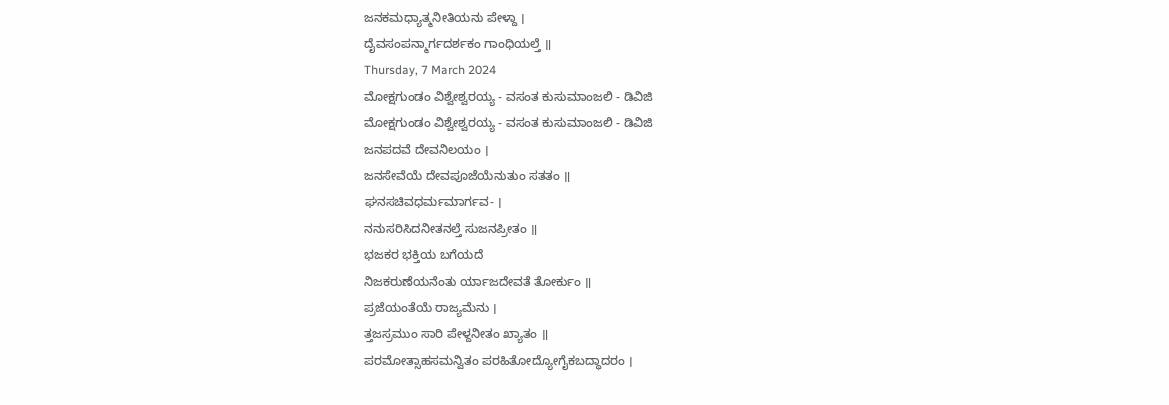ಜನಕಮಧ್ಯಾತ್ಮನೀತಿಯನು ಪೇಳ್ದಾ ।
ದೈವಸಂಪನ್ಮಾರ್ಗದರ್ಶಕಂ ಗಾಂಧಿಯಲ್ತೆ ॥
Thursday, 7 March 2024
ಮೋಕ್ಷಗುಂಡಂ ವಿಶ್ವೇಶ್ವರಯ್ಯ - ವಸಂತ ಕುಸುಮಾಂಜಲಿ - ಡಿವಿಜಿ
ಮೋಕ್ಷಗುಂಡಂ ವಿಶ್ವೇಶ್ವರಯ್ಯ - ವಸಂತ ಕುಸುಮಾಂಜಲಿ - ಡಿವಿಜಿ
ಜನಪದವೆ ದೇವನಿಲಯಂ ।
ಜನಸೇವೆಯೆ ದೇವಪೂಜೆಯೆನುತುಂ ಸತತಂ ॥
ಘನಸಚಿವಧರ್ಮಮಾರ್ಗವ- ।
ನನುಸರಿಸಿದನೀತನಲ್ತೆ ಸುಜನಪ್ರೀತಂ ॥
ಭಜಕರ ಭಕ್ತಿಯ ಬಗೆಯದೆ
ನಿಜಕರುಣೆಯನೆಂತು ರ್ಯಾಜದೇವತೆ ತೋರ್ಕುಂ ॥
ಪ್ರಜೆಯಂತೆಯೆ ರಾಜ್ಯಮೆನು ।
ತ್ತಜಸ್ರಮುಂ ಸಾರಿ ಪೇಳ್ದನೀತಂ ಖ್ಯಾತಂ ॥
ಪರಮೋತ್ಸಾಹಸಮನ್ವಿತಂ ಪರಹಿತೋದ್ಯೋಗೈಕಬದ್ಧಾದರಂ ।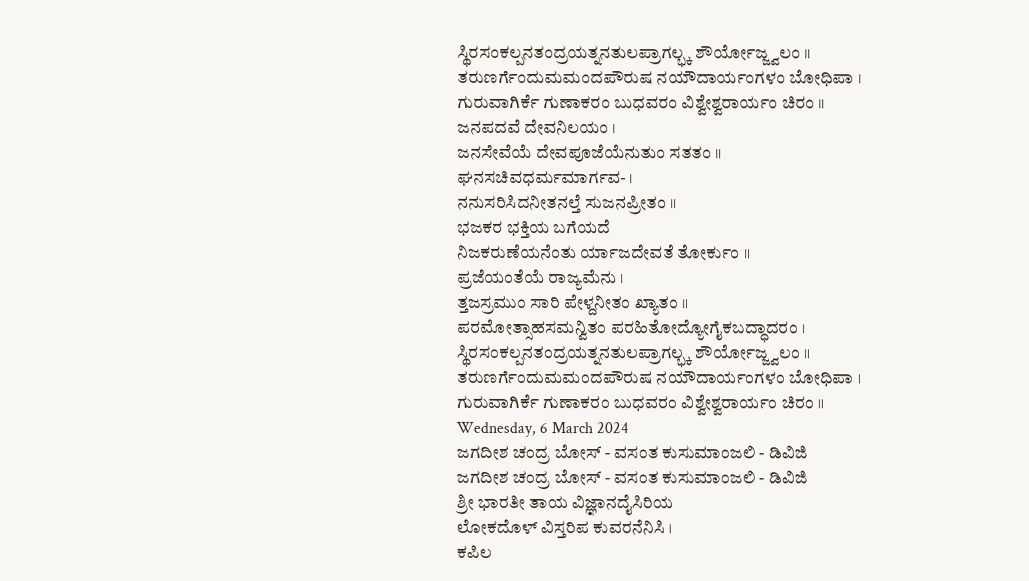ಸ್ಥಿರಸಂಕಲ್ಪನತಂದ್ರಯತ್ನನತುಲಪ್ರಾಗಲ್ಭ್ಕ ಶೌರ್ಯೋಜ್ಜ್ವಲಂ ॥
ತರುಣರ್ಗೆಂದುಮಮಂದಪೌರುಷ ನಯೌದಾರ್ಯಂಗಳಂ ಬೋಧಿಪಾ ।
ಗುರುವಾಗಿರ್ಕೆ ಗುಣಾಕರಂ ಬುಧವರಂ ವಿಶ್ವೇಶ್ವರಾರ್ಯಂ ಚಿರಂ ॥
ಜನಪದವೆ ದೇವನಿಲಯಂ ।
ಜನಸೇವೆಯೆ ದೇವಪೂಜೆಯೆನುತುಂ ಸತತಂ ॥
ಘನಸಚಿವಧರ್ಮಮಾರ್ಗವ- ।
ನನುಸರಿಸಿದನೀತನಲ್ತೆ ಸುಜನಪ್ರೀತಂ ॥
ಭಜಕರ ಭಕ್ತಿಯ ಬಗೆಯದೆ
ನಿಜಕರುಣೆಯನೆಂತು ರ್ಯಾಜದೇವತೆ ತೋರ್ಕುಂ ॥
ಪ್ರಜೆಯಂತೆಯೆ ರಾಜ್ಯಮೆನು ।
ತ್ತಜಸ್ರಮುಂ ಸಾರಿ ಪೇಳ್ದನೀತಂ ಖ್ಯಾತಂ ॥
ಪರಮೋತ್ಸಾಹಸಮನ್ವಿತಂ ಪರಹಿತೋದ್ಯೋಗೈಕಬದ್ಧಾದರಂ ।
ಸ್ಥಿರಸಂಕಲ್ಪನತಂದ್ರಯತ್ನನತುಲಪ್ರಾಗಲ್ಭ್ಕ ಶೌರ್ಯೋಜ್ಜ್ವಲಂ ॥
ತರುಣರ್ಗೆಂದುಮಮಂದಪೌರುಷ ನಯೌದಾರ್ಯಂಗಳಂ ಬೋಧಿಪಾ ।
ಗುರುವಾಗಿರ್ಕೆ ಗುಣಾಕರಂ ಬುಧವರಂ ವಿಶ್ವೇಶ್ವರಾರ್ಯಂ ಚಿರಂ ॥
Wednesday, 6 March 2024
ಜಗದೀಶ ಚಂದ್ರ ಬೋಸ್ - ವಸಂತ ಕುಸುಮಾಂಜಲಿ - ಡಿವಿಜಿ
ಜಗದೀಶ ಚಂದ್ರ ಬೋಸ್ - ವಸಂತ ಕುಸುಮಾಂಜಲಿ - ಡಿವಿಜಿ
ಶ್ರೀ ಭಾರತೀ ತಾಯ ವಿಜ್ಞಾನದೈಸಿರಿಯ
ಲೋಕದೊಳ್ ವಿಸ್ತರಿಪ ಕುವರನೆನಿಸಿ ।
ಕಪಿಲ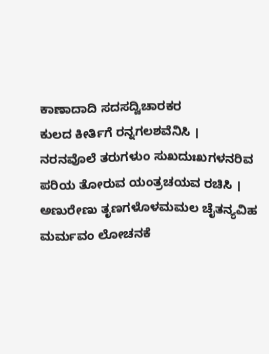ಕಾಣಾದಾದಿ ಸದಸದ್ವಿಚಾರಕರ
ಕುಲದ ಕೀರ್ತಿಗೆ ರನ್ನಗಲಶವೆನಿಸಿ ।
ನರನವೊಲೆ ತರುಗಳುಂ ಸುಖದುಃಖಗಳನರಿವ
ಪರಿಯ ತೋರುವ ಯಂತ್ರಚಯವ ರಚಿಸಿ ।
ಅಣುರೇಣು ತೃಣಗಳೊಳಮಮಲ ಚೈತನ್ಯವಿಹ
ಮರ್ಮವಂ ಲೋಚನಕೆ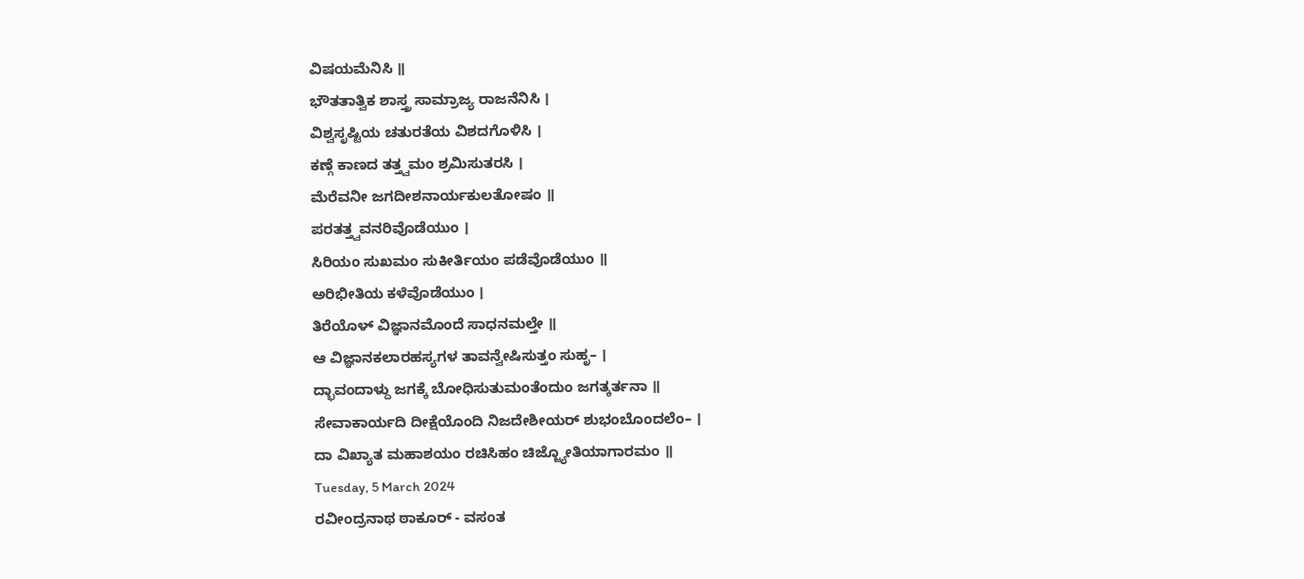ವಿಷಯಮೆನಿಸಿ ॥
ಭೌತತಾತ್ವಿಕ ಶಾಸ್ತ್ರ ಸಾಮ್ರಾಜ್ಯ ರಾಜನೆನಿಸಿ ।
ವಿಶ್ವಸೃಷ್ಟಿಯ ಚತುರತೆಯ ವಿಶದಗೊಳಿಸಿ ।
ಕಣ್ಗೆ ಕಾಣದ ತತ್ತ್ವಮಂ ಶ್ರಮಿಸುತರಸಿ ।
ಮೆರೆವನೀ ಜಗದೀಶನಾರ್ಯಕುಲತೋಷಂ ॥
ಪರತತ್ತ್ವವನರಿವೊಡೆಯುಂ ।
ಸಿರಿಯಂ ಸುಖಮಂ ಸುಕೀರ್ತಿಯಂ ಪಡೆವೊಡೆಯುಂ ॥
ಅರಿಭೀತಿಯ ಕಳೆವೊಡೆಯುಂ ।
ತಿರೆಯೊಳ್ ವಿಜ್ಞಾನಮೊಂದೆ ಸಾಧನಮಲ್ತೇ ॥
ಆ ವಿಜ್ಞಾನಕಲಾರಹಸ್ಯಗಳ ತಾವನ್ವೇಷಿಸುತ್ತಂ ಸುಹೃ– ।
ದ್ಭಾವಂದಾಳ್ದು ಜಗಕ್ಕೆ ಬೋಧಿಸುತುಮಂತೆಂದುಂ ಜಗತ್ಕರ್ತನಾ ॥
ಸೇವಾಕಾರ್ಯದಿ ದೀಕ್ಷೆಯೊಂದಿ ನಿಜದೇಶೀಯರ್ ಶುಭಂಬೊಂದಲೆಂ– ।
ದಾ ವಿಖ್ಯಾತ ಮಹಾಶಯಂ ರಚಿಸಿಹಂ ಚಿಜ್ಜ್ಯೋತಿಯಾಗಾರಮಂ ॥
Tuesday, 5 March 2024
ರವೀಂದ್ರನಾಥ ಠಾಕೂರ್ - ವಸಂತ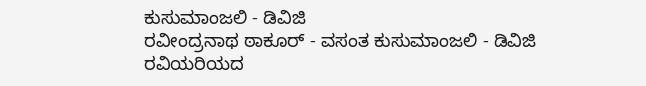ಕುಸುಮಾಂಜಲಿ - ಡಿವಿಜಿ
ರವೀಂದ್ರನಾಥ ಠಾಕೂರ್ - ವಸಂತ ಕುಸುಮಾಂಜಲಿ - ಡಿವಿಜಿ
ರವಿಯರಿಯದ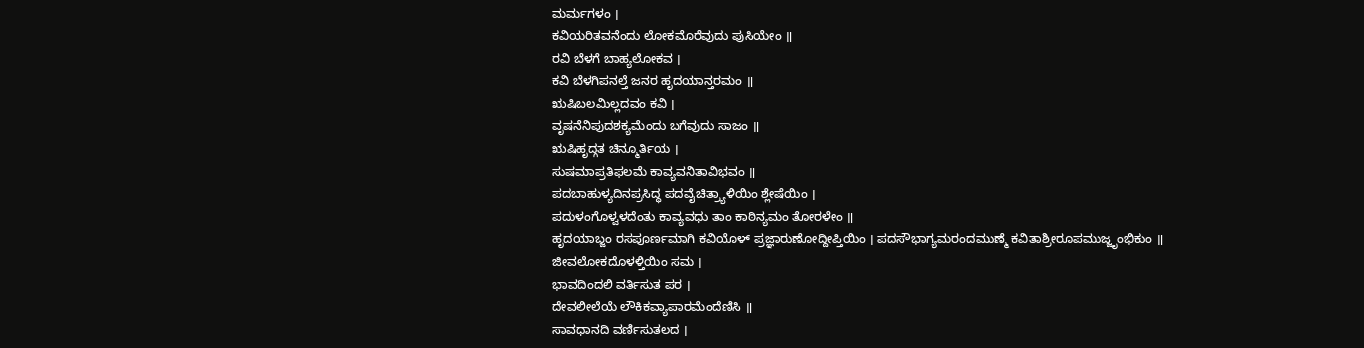ಮರ್ಮಗಳಂ ।
ಕವಿಯರಿತವನೆಂದು ಲೋಕಮೊರೆವುದು ಪುಸಿಯೇಂ ॥
ರವಿ ಬೆಳಗೆ ಬಾಹ್ಯಲೋಕವ ।
ಕವಿ ಬೆಳಗಿಪನಲ್ತೆ ಜನರ ಹೃದಯಾನ್ತರಮಂ ॥
ಋಷಿಬಲಮಿಲ್ಲದವಂ ಕವಿ ।
ವೃಷನೆನಿಪುದಶಕ್ಯಮೆಂದು ಬಗೆವುದು ಸಾಜಂ ॥
ಋಷಿಹೃದ್ಗತ ಚಿನ್ಮೂರ್ತಿಯ ।
ಸುಷಮಾಪ್ರತಿಫಲಮೆ ಕಾವ್ಯವನಿತಾವಿಭವಂ ॥
ಪದಬಾಹುಳ್ಯದಿನಪ್ರಸಿದ್ಧ ಪದವೈಚಿತ್ರ್ಯಾಳಿಯಿಂ ಶ್ಲೇಷೆಯಿಂ ।
ಪದುಳಂಗೊಳ್ವಳದೆಂತು ಕಾವ್ಯವಧು ತಾಂ ಕಾಠಿನ್ಯಮಂ ತೋರಳೇಂ ॥
ಹೃದಯಾಬ್ಜಂ ರಸಪೂರ್ಣಮಾಗಿ ಕವಿಯೊಳ್ ಪ್ರಜ್ಞಾರುಣೋದ್ದೀಪ್ತಿಯಿಂ । ಪದಸೌಭಾಗ್ಯಮರಂದಮುಣ್ಮೆ ಕವಿತಾಶ್ರೀರೂಪಮುಜ್ಜೃಂಭಿಕುಂ ॥
ಜೀವಲೋಕದೊಳಳ್ತಿಯಿಂ ಸಮ ।
ಭಾವದಿಂದಲಿ ವರ್ತಿಸುತ ಪರ ।
ದೇವಲೀಲೆಯೆ ಲೌಕಿಕವ್ಯಾಪಾರಮೆಂದೆಣಿಸಿ ॥
ಸಾವಧಾನದಿ ವರ್ಣಿಸುತಲದ ।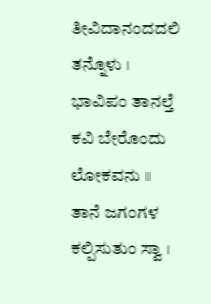ತೀವಿದಾನಂದದಲಿ ತನ್ನೊಳು ।
ಭಾವಿಪಂ ತಾನಲ್ತೆ ಕವಿ ಬೇರೊಂದು ಲೋಕವನು ॥
ತಾನೆ ಜಗಂಗಳ ಕಲ್ಪಿಸುತುಂ ಸ್ವಾ ।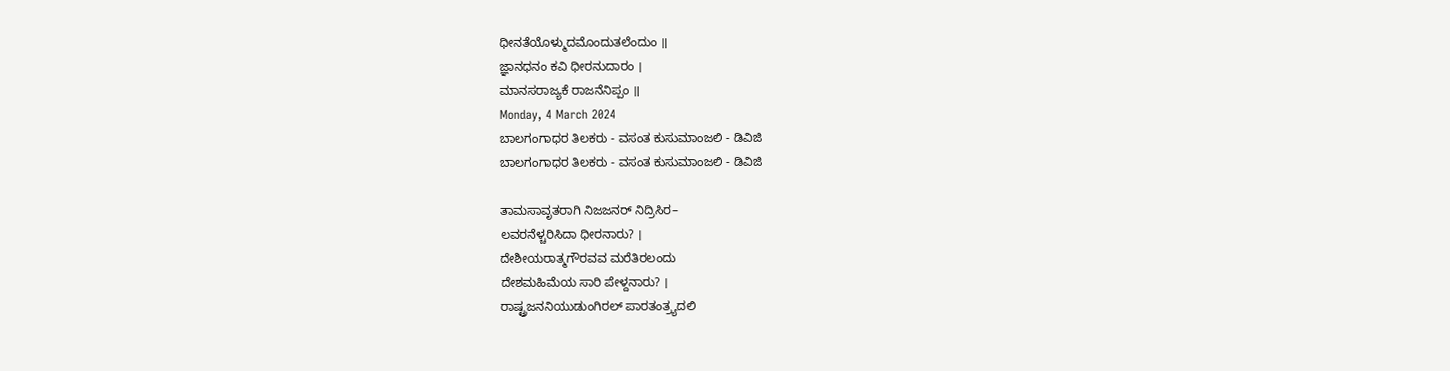ಧೀನತೆಯೊಳ್ಮುದಮೊಂದುತಲೆಂದುಂ ॥
ಜ್ಞಾನಧನಂ ಕವಿ ಧೀರನುದಾರಂ ।
ಮಾನಸರಾಜ್ಯಕೆ ರಾಜನೆನಿಪ್ಪಂ ॥
Monday, 4 March 2024
ಬಾಲಗಂಗಾಧರ ತಿಲಕರು - ವಸಂತ ಕುಸುಮಾಂಜಲಿ - ಡಿವಿಜಿ
ಬಾಲಗಂಗಾಧರ ತಿಲಕರು - ವಸಂತ ಕುಸುಮಾಂಜಲಿ - ಡಿವಿಜಿ

ತಾಮಸಾವೃತರಾಗಿ ನಿಜಜನರ್ ನಿದ್ರಿಸಿರ–
ಲವರನೆಳ್ಚರಿಸಿದಾ ಧೀರನಾರು? ।
ದೇಶೀಯರಾತ್ಮಗೌರವವ ಮರೆತಿರಲಂದು
ದೇಶಮಹಿಮೆಯ ಸಾರಿ ಪೇಳ್ದನಾರು? ।
ರಾಷ್ಟ್ರಜನನಿಯುಡುಂಗಿರಲ್ ಪಾರತಂತ್ರ್ಯದಲಿ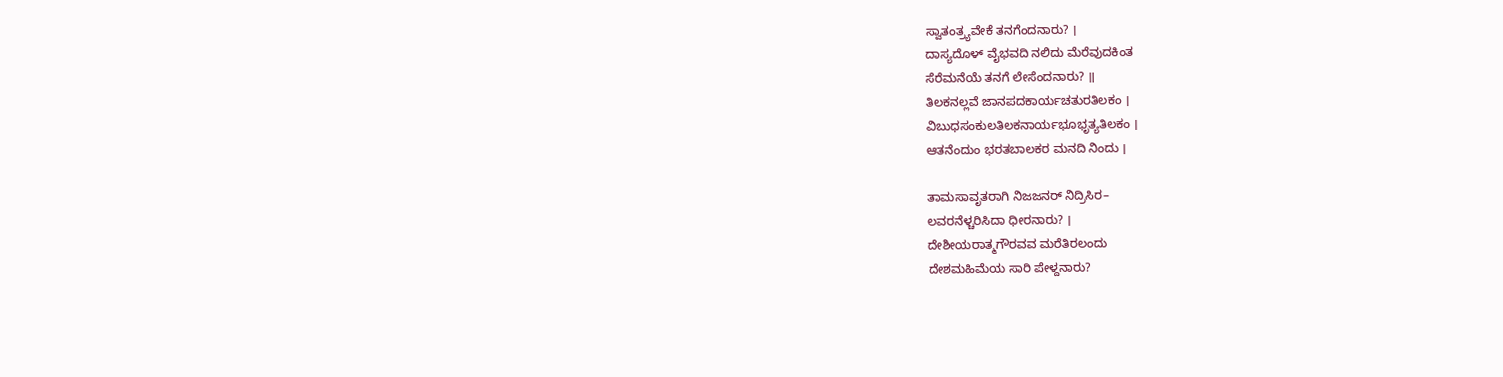ಸ್ವಾತಂತ್ರ್ಯವೇಕೆ ತನಗೆಂದನಾರು? ।
ದಾಸ್ಯದೊಳ್ ವೈಭವದಿ ನಲಿದು ಮೆರೆವುದಕಿಂತ
ಸೆರೆಮನೆಯೆ ತನಗೆ ಲೇಸೆಂದನಾರು? ॥
ತಿಲಕನಲ್ಲವೆ ಜಾನಪದಕಾರ್ಯಚತುರತಿಲಕಂ ।
ವಿಬುಧಸಂಕುಲತಿಲಕನಾರ್ಯಭೂಭೃತ್ಯತಿಲಕಂ ।
ಆತನೆಂದುಂ ಭರತಬಾಲಕರ ಮನದಿ ನಿಂದು ।

ತಾಮಸಾವೃತರಾಗಿ ನಿಜಜನರ್ ನಿದ್ರಿಸಿರ–
ಲವರನೆಳ್ಚರಿಸಿದಾ ಧೀರನಾರು? ।
ದೇಶೀಯರಾತ್ಮಗೌರವವ ಮರೆತಿರಲಂದು
ದೇಶಮಹಿಮೆಯ ಸಾರಿ ಪೇಳ್ದನಾರು?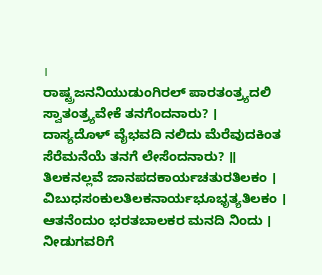।
ರಾಷ್ಟ್ರಜನನಿಯುಡುಂಗಿರಲ್ ಪಾರತಂತ್ರ್ಯದಲಿ
ಸ್ವಾತಂತ್ರ್ಯವೇಕೆ ತನಗೆಂದನಾರು? ।
ದಾಸ್ಯದೊಳ್ ವೈಭವದಿ ನಲಿದು ಮೆರೆವುದಕಿಂತ
ಸೆರೆಮನೆಯೆ ತನಗೆ ಲೇಸೆಂದನಾರು? ॥
ತಿಲಕನಲ್ಲವೆ ಜಾನಪದಕಾರ್ಯಚತುರತಿಲಕಂ ।
ವಿಬುಧಸಂಕುಲತಿಲಕನಾರ್ಯಭೂಭೃತ್ಯತಿಲಕಂ ।
ಆತನೆಂದುಂ ಭರತಬಾಲಕರ ಮನದಿ ನಿಂದು ।
ನೀಡುಗವರಿಗೆ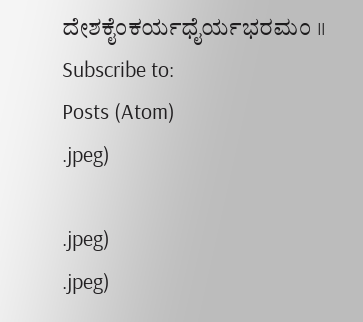ದೇಶಕೈಂಕರ್ಯಧೈರ್ಯಭರಮಂ ॥
Subscribe to:
Posts (Atom)
.jpeg)

.jpeg)
.jpeg)